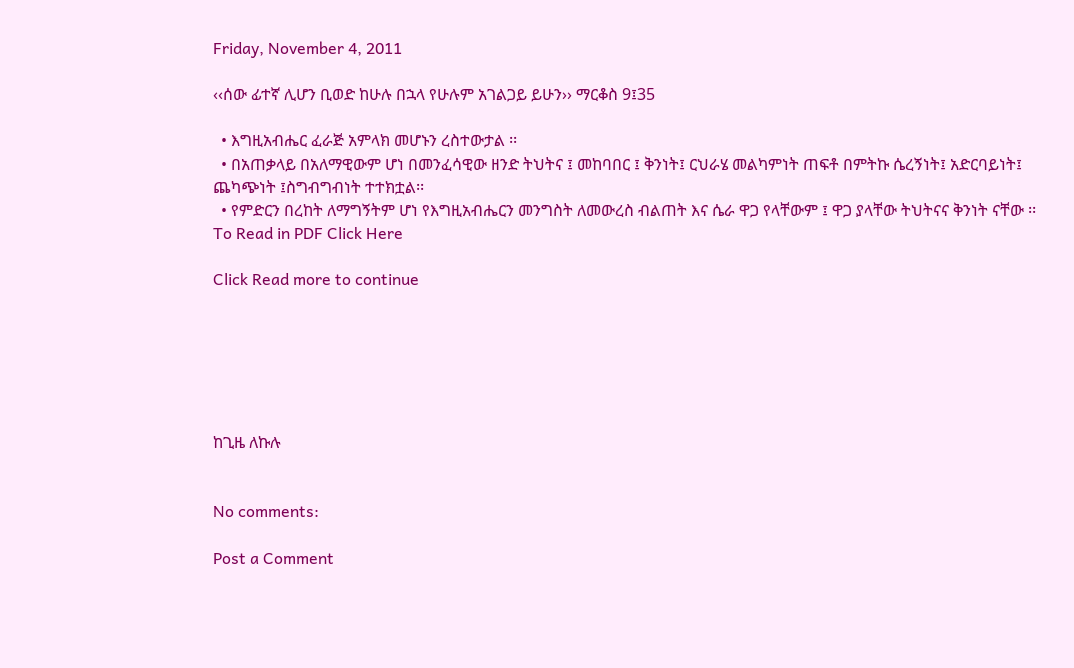Friday, November 4, 2011

‹‹ሰው ፊተኛ ሊሆን ቢወድ ከሁሉ በኋላ የሁሉም አገልጋይ ይሁን›› ማርቆስ 9፤35

  • እግዚአብሔር ፈራጅ አምላክ መሆኑን ረስተውታል ፡፡
  • በአጠቃላይ በአለማዊውም ሆነ በመንፈሳዊው ዘንድ ትህትና ፤ መከባበር ፤ ቅንነት፤ ርህራሄ መልካምነት ጠፍቶ በምትኩ ሴረኝነት፤ አድርባይነት፤ ጨካጭነት ፤ስግብግብነት ተተክቷል፡፡
  • የምድርን በረከት ለማግኝትም ሆነ የእግዚአብሔርን መንግስት ለመውረስ ብልጠት እና ሴራ ዋጋ የላቸውም ፤ ዋጋ ያላቸው ትህትናና ቅንነት ናቸው ፡፡
To Read in PDF Click Here

Click Read more to continue






ከጊዜ ለኩሉ


No comments:

Post a Comment